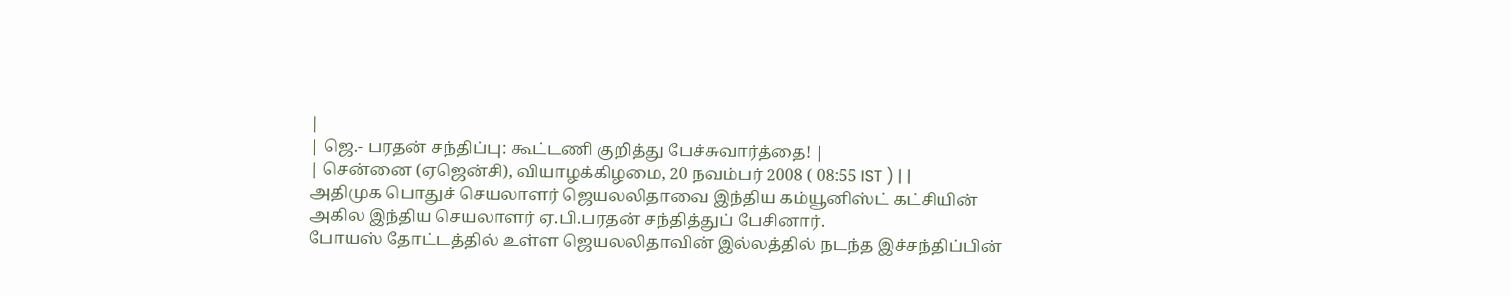|
| ஜெ.- பரதன் சந்திப்பு: கூட்டணி குறித்து பேச்சுவார்த்தை! |
| சென்னை (ஏஜென்சி), வியாழக்கிழமை, 20 நவம்பர் 2008 ( 08:55 IST ) | |
அதிமுக பொதுச் செயலாளர் ஜெயலலிதாவை இந்திய கம்யூனிஸ்ட் கட்சியின் அகில இந்திய செயலாளர் ஏ.பி.பரதன் சந்தித்துப் பேசினார்.
போயஸ் தோட்டத்தில் உள்ள ஜெயலலிதாவின் இல்லத்தில் நடந்த இச்சந்திப்பின்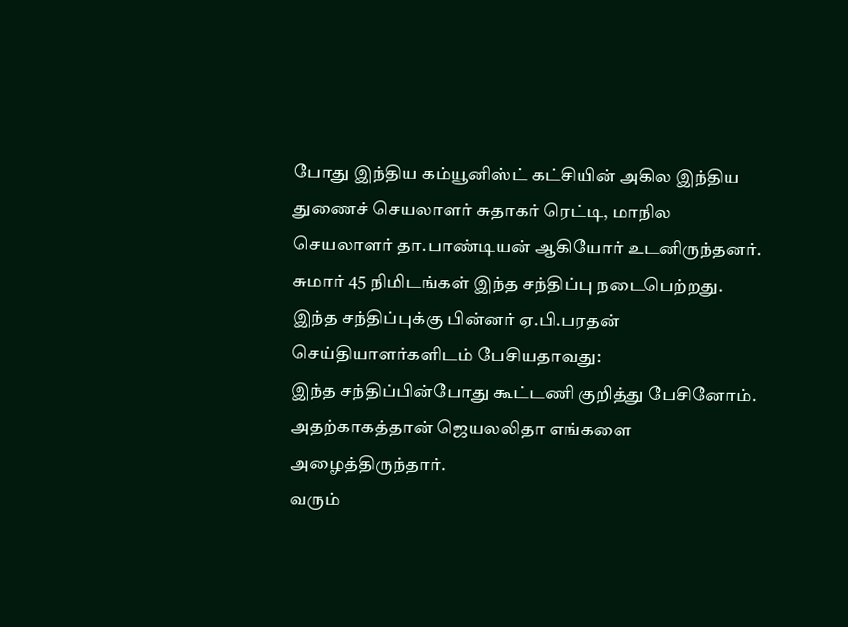போது இந்திய கம்யூனிஸ்ட் கட்சியின் அகில இந்திய துணைச் செயலாளர் சுதாகர் ரெட்டி, மாநில செயலாளர் தா.பாண்டியன் ஆகியோர் உடனிருந்தனர். சுமார் 45 நிமிடங்கள் இந்த சந்திப்பு நடைபெற்றது.
இந்த சந்திப்புக்கு பின்னர் ஏ.பி.பரதன் செய்தியாளர்களிடம் பேசியதாவது:
இந்த சந்திப்பின்போது கூட்டணி குறித்து பேசினோம். அதற்காகத்தான் ஜெயலலிதா எங்களை அழைத்திருந்தார்.
வரும்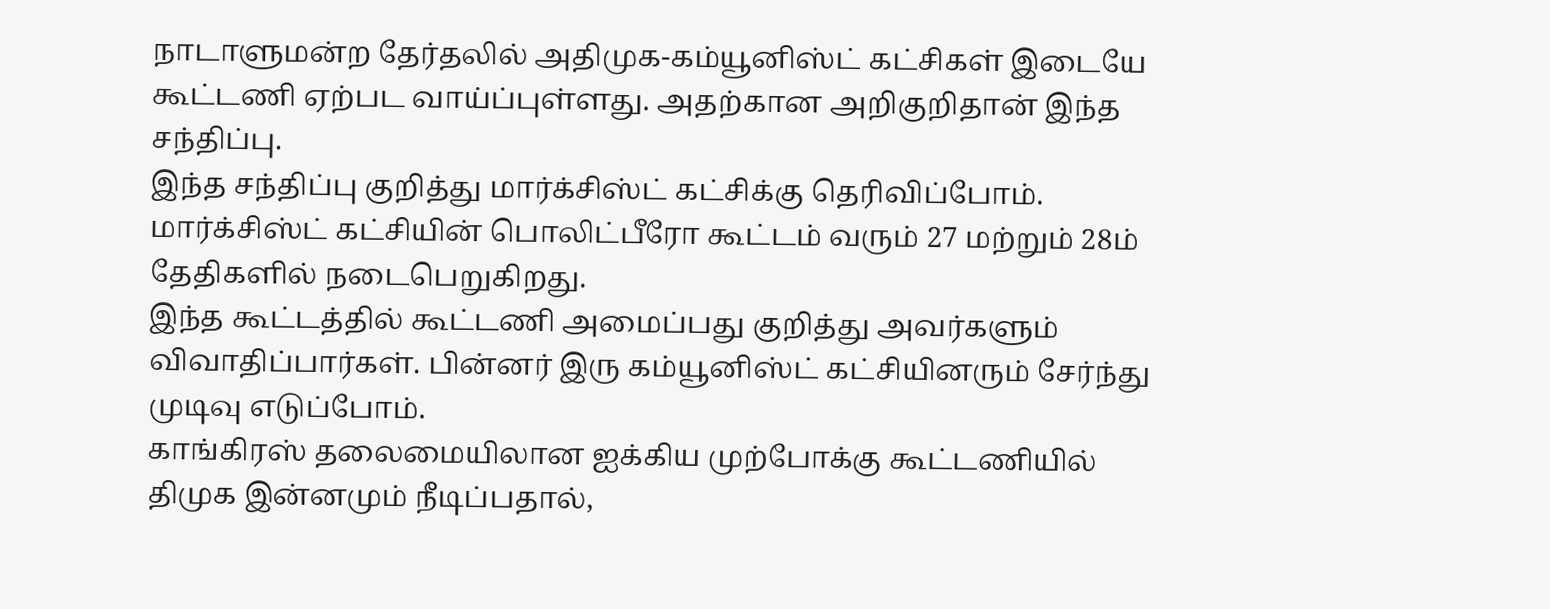நாடாளுமன்ற தேர்தலில் அதிமுக-கம்யூனிஸ்ட் கட்சிகள் இடையே கூட்டணி ஏற்பட வாய்ப்புள்ளது. அதற்கான அறிகுறிதான் இந்த சந்திப்பு.
இந்த சந்திப்பு குறித்து மார்க்சிஸ்ட் கட்சிக்கு தெரிவிப்போம். மார்க்சிஸ்ட் கட்சியின் பொலிட்பீரோ கூட்டம் வரும் 27 மற்றும் 28ம் தேதிகளில் நடைபெறுகிறது.
இந்த கூட்டத்தில் கூட்டணி அமைப்பது குறித்து அவர்களும் விவாதிப்பார்கள். பின்னர் இரு கம்யூனிஸ்ட் கட்சியினரும் சேர்ந்து முடிவு எடுப்போம்.
காங்கிரஸ் தலைமையிலான ஐக்கிய முற்போக்கு கூட்டணியில் திமுக இன்னமும் நீடிப்பதால்,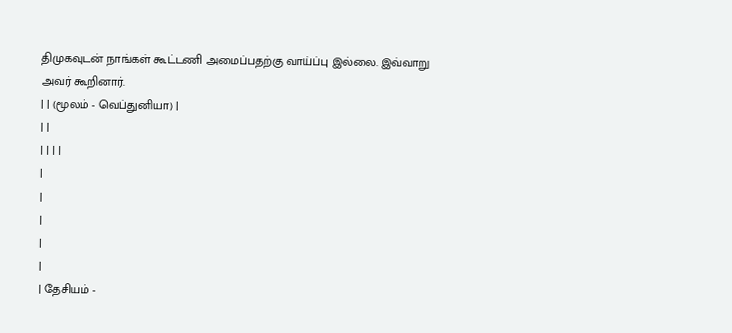திமுகவுடன் நாங்கள் கூட்டணி அமைப்பதற்கு வாய்ப்பு இல்லை. இவ்வாறு அவர் கூறினார்.
| | (மூலம் - வெப்துனியா) |
| |
| | | |
|
|
|
|
|
| தேசியம் -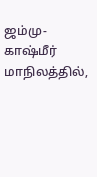ஜம்மு-காஷ்மீர் மாநிலத்தில்,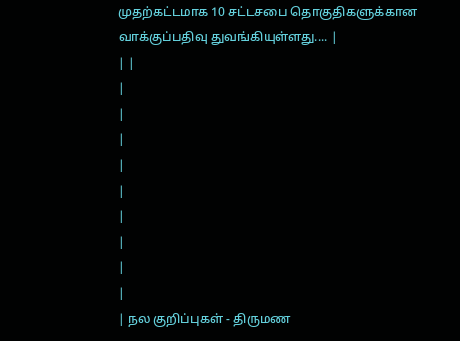முதற்கட்டமாக 10 சட்டசபை தொகுதிகளுக்கான வாக்குப்பதிவு துவங்கியுள்ளது.... |
| |
|
|
|
|
|
|
|
|
|
| நல குறிப்புகள் - திருமண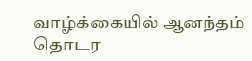வாழ்க்கையில் ஆனந்தம் தொடர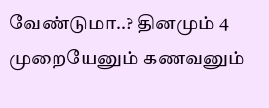வேண்டுமா..? தினமும் 4 முறையேனும் கணவனும்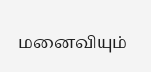மனைவியும்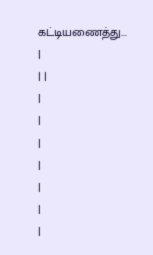கட்டியணைத்து... |
| |
|
|
|
|
|
|
|